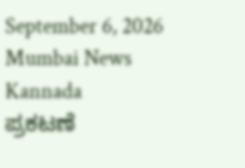September 6, 2026
Mumbai News Kannada
ಪ್ರಕಟಣೆ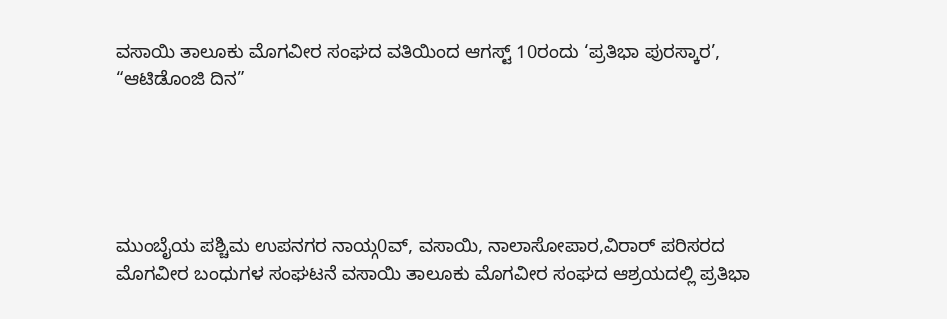ವಸಾಯಿ ತಾಲೂಕು ಮೊಗವೀರ ಸಂಘದ ವತಿಯಿಂದ ಆಗಸ್ಟ್ 10ರಂದು ‘ಪ್ರತಿಭಾ ಪುರಸ್ಕಾರ’, “ಆಟಿಡೊಂಜಿ ದಿನ”





ಮುಂಬೈಯ ಪಶ್ಚಿಮ ಉಪನಗರ ನಾಯ್ಗ0ವ್, ವಸಾಯಿ, ನಾಲಾಸೋಪಾರ,ವಿರಾರ್ ಪರಿಸರದ ಮೊಗವೀರ ಬಂಧುಗಳ ಸಂಘಟನೆ ವಸಾಯಿ ತಾಲೂಕು ಮೊಗವೀರ ಸಂಘದ ಆಶ್ರಯದಲ್ಲಿ ಪ್ರತಿಭಾ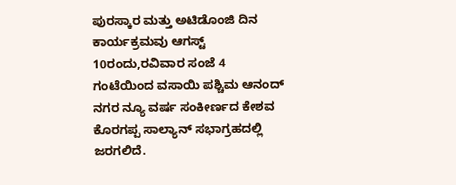ಪುರಸ್ಕಾರ ಮತ್ತು ಅಟಿಡೊಂಜಿ ದಿನ ಕಾರ್ಯಕ್ರಮವು ಆಗಸ್ಟ್ 10ರಂದು,ರವಿವಾರ ಸಂಜೆ 4 ಗಂಟೆಯಿಂದ ವಸಾಯಿ ಪಶ್ಚಿಮ ಆನಂದ್ ನಗರ ನ್ಯೂ ವರ್ಷ ಸಂಕೀರ್ಣದ ಕೇಶವ ಕೊರಗಪ್ಪ ಸಾಲ್ಯಾನ್ ಸಭಾಗ್ರಹದಲ್ಲಿ ಜರಗಲಿದೆ.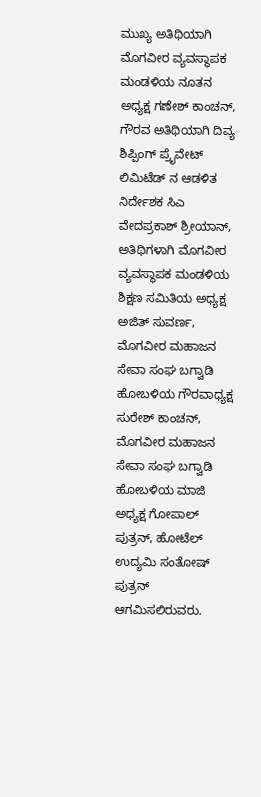ಮುಖ್ಯ ಅತಿಥಿಯಾಗಿ ಮೊಗವೀರ ವ್ಯವಸ್ಥಾಪಕ ಮಂಡಳಿಯ ನೂತನ ಅಧ್ಯಕ್ಷ ಗಣೇಶ್ ಕಾಂಚನ್, ಗೌರವ ಅತಿಥಿಯಾಗಿ ದಿವ್ಯ ಶಿಪ್ಪಿಂಗ್ ಪ್ರೈವೇಟ್ ಲಿಮಿಟೆಡ್ ನ ಆಡಳಿತ ನಿರ್ದೇಶಕ ಸಿಎ ವೇದಪ್ರಕಾಶ್ ಶ್ರೀಯಾನ್, ಅತಿಥಿಗಳಾಗಿ ಮೊಗವೀರ ವ್ಯವಸ್ಥಾಪಕ ಮಂಡಳಿಯ ಶಿಕ್ಷಣ ಸಮಿತಿಯ ಅಧ್ಯಕ್ಷ ಅಜಿತ್ ಸುವರ್ಣ, ಮೊಗವೀರ ಮಹಾಜನ ಸೇವಾ ಸಂಘ ಬಗ್ವಾಡಿ ಹೋಬಳಿಯ ಗೌರವಾಧ್ಯಕ್ಷ ಸುರೇಶ್ ಕಾಂಚನ್, ಮೊಗವೀರ ಮಹಾಜನ ಸೇವಾ ಸಂಘ ಬಗ್ವಾಡಿ ಹೋಬಳಿಯ ಮಾಜಿ ಅಧ್ಯಕ್ಷ ಗೋಪಾಲ್ ಪುತ್ರನ್, ಹೋಟೆಲ್ ಉದ್ಯಮಿ ಸಂತೋಷ್ ಪುತ್ರನ್ ಆಗಮಿಸಲಿರುವರು.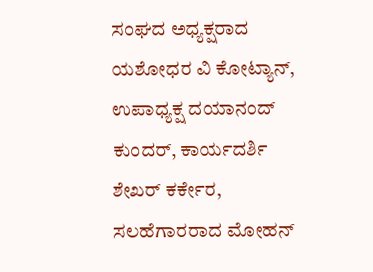ಸಂಘದ ಅಧ್ಯಕ್ಷರಾದ ಯಶೋಧರ ವಿ ಕೋಟ್ಯಾನ್, ಉಪಾಧ್ಯಕ್ಷ ದಯಾನಂದ್ ಕುಂದರ್, ಕಾರ್ಯದರ್ಶಿ ಶೇಖರ್ ಕರ್ಕೇರ, ಸಲಹೆಗಾರರಾದ ಮೋಹನ್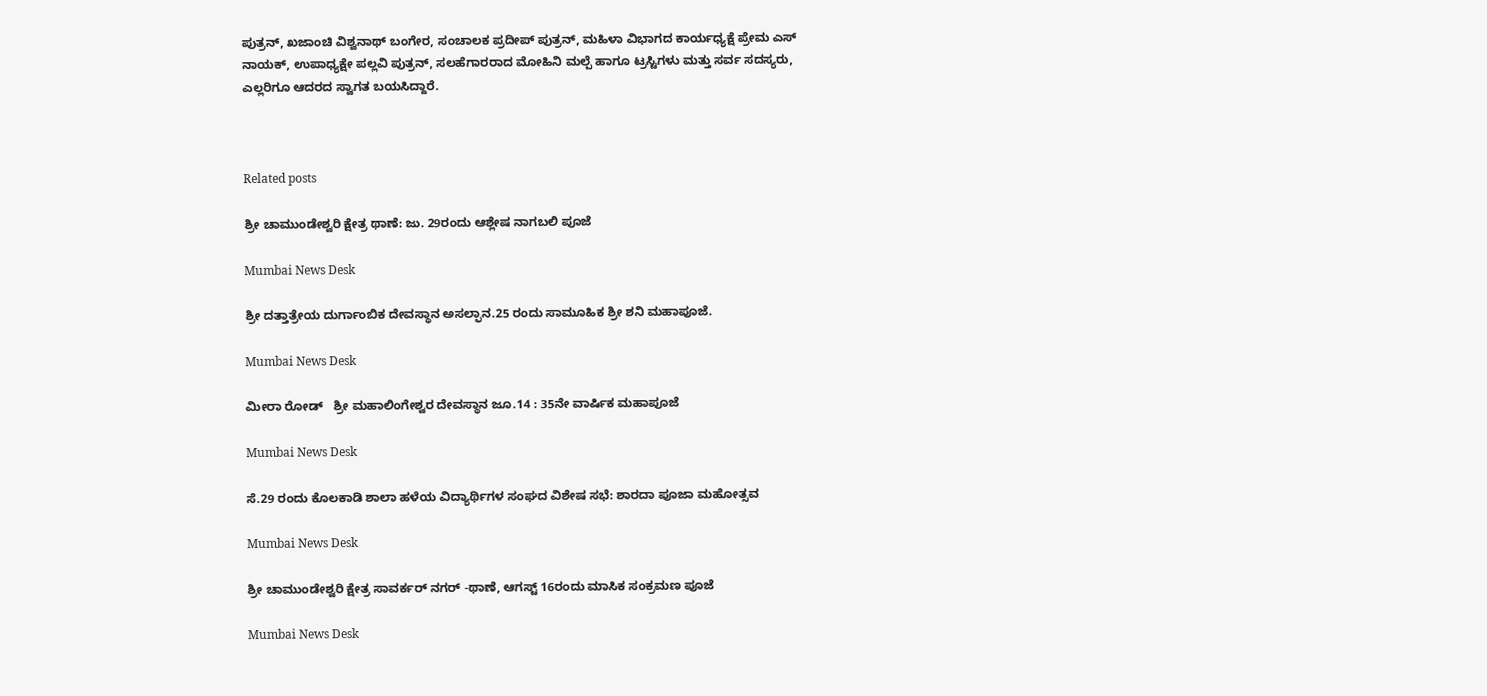ಪುತ್ರನ್, ಖಜಾಂಚಿ ವಿಶ್ವನಾಥ್ ಬಂಗೇರ, ಸಂಚಾಲಕ ಪ್ರದೀಪ್ ಪುತ್ರನ್, ಮಹಿಳಾ ವಿಭಾಗದ ಕಾರ್ಯಧ್ಯಕ್ಷೆ ಪ್ರೇಮ ಎಸ್ ನಾಯಕ್, ಉಪಾಧ್ಯಕ್ಷೇ ಪಲ್ಲವಿ ಪುತ್ರನ್, ಸಲಹೆಗಾರರಾದ ಮೋಹಿನಿ ಮಲ್ಪೆ ಹಾಗೂ ಟ್ರಸ್ಟಿಗಳು ಮತ್ತು ಸರ್ವ ಸದಸ್ಯರು, ಎಲ್ಲರಿಗೂ ಆದರದ ಸ್ವಾಗತ ಬಯಸಿದ್ದಾರೆ.



Related posts

ಶ್ರೀ ಚಾಮುಂಡೇಶ್ವರಿ ಕ್ಷೇತ್ರ ಥಾಣೆ: ಜು. 29ರಂದು ಆಶ್ಲೇಷ ನಾಗಬಲಿ ಪೂಜೆ

Mumbai News Desk

ಶ್ರೀ ದತ್ತಾತ್ರೇಯ ದುರ್ಗಾಂಬಿಕ ದೇವಸ್ಥಾನ ಅಸಲ್ಫಾನ.25 ರಂದು ಸಾಮೂಹಿಕ ಶ್ರೀ ಶನಿ ಮಹಾಪೂಜೆ.

Mumbai News Desk

ಮೀರಾ ರೋಡ್   ಶ್ರೀ ಮಹಾಲಿಂಗೇಶ್ವರ ದೇವಸ್ಥಾನ ಜೂ.14 : 35ನೇ ವಾರ್ಷಿಕ ಮಹಾಪೂಜೆ

Mumbai News Desk

ಸೆ.29 ರಂದು ಕೊಲಕಾಡಿ ಶಾಲಾ ಹಳೆಯ ವಿದ್ಯಾರ್ಥಿಗಳ ಸಂಘದ ವಿಶೇಷ ಸಭೆ: ಶಾರದಾ ಪೂಜಾ ಮಹೋತ್ಸವ

Mumbai News Desk

ಶ್ರೀ ಚಾಮುಂಡೇಶ್ವರಿ ಕ್ಷೇತ್ರ ಸಾವರ್ಕರ್ ನಗರ್ -ಥಾಣೆ, ಆಗಸ್ಟ್ 16ರಂದು ಮಾಸಿಕ ಸಂಕ್ರಮಣ ಪೂಜೆ

Mumbai News Desk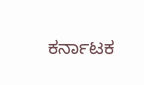ಕರ್ನಾಟಕ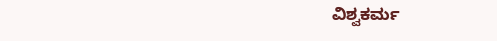ವಿಶ್ವಕರ್ಮ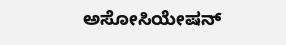ಅಸೋಸಿಯೇಷನ್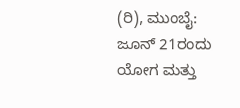(ರಿ), ಮುಂಬೈ: ಜೂನ್ 21ರಂದು ಯೋಗ ಮತ್ತು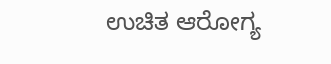ಉಚಿತ ಆರೋಗ್ಯ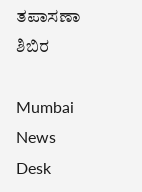ತಪಾಸಣಾ ಶಿಬಿರ

Mumbai News Desk